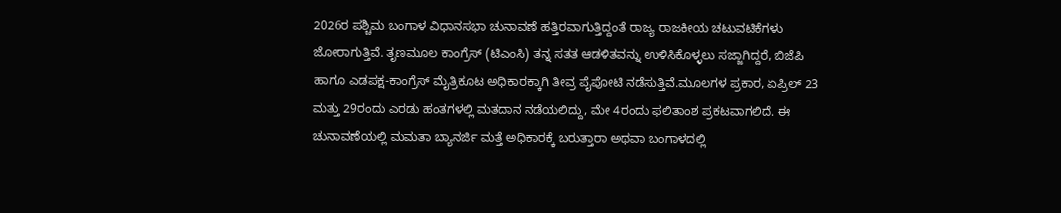2026ರ ಪಶ್ಚಿಮ ಬಂಗಾಳ ವಿಧಾನಸಭಾ ಚುನಾವಣೆ ಹತ್ತಿರವಾಗುತ್ತಿದ್ದಂತೆ ರಾಜ್ಯ ರಾಜಕೀಯ ಚಟುವಟಿಕೆಗಳು ಜೋರಾಗುತ್ತಿವೆ. ತೃಣಮೂಲ ಕಾಂಗ್ರೆಸ್ (ಟಿಎಂಸಿ) ತನ್ನ ಸತತ ಆಡಳಿತವನ್ನು ಉಳಿಸಿಕೊಳ್ಳಲು ಸಜ್ಜಾಗಿದ್ದರೆ, ಬಿಜೆಪಿ ಹಾಗೂ ಎಡಪಕ್ಷ-ಕಾಂಗ್ರೆಸ್ ಮೈತ್ರಿಕೂಟ ಅಧಿಕಾರಕ್ಕಾಗಿ ತೀವ್ರ ಪೈಪೋಟಿ ನಡೆಸುತ್ತಿವೆ.ಮೂಲಗಳ ಪ್ರಕಾರ, ಏಪ್ರಿಲ್ 23 ಮತ್ತು 29ರಂದು ಎರಡು ಹಂತಗಳಲ್ಲಿ ಮತದಾನ ನಡೆಯಲಿದ್ದು, ಮೇ 4ರಂದು ಫಲಿತಾಂಶ ಪ್ರಕಟವಾಗಲಿದೆ. ಈ ಚುನಾವಣೆಯಲ್ಲಿ ಮಮತಾ ಬ್ಯಾನರ್ಜಿ ಮತ್ತೆ ಅಧಿಕಾರಕ್ಕೆ ಬರುತ್ತಾರಾ ಅಥವಾ ಬಂಗಾಳದಲ್ಲಿ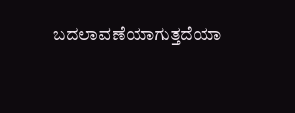ಬದಲಾವಣೆಯಾಗುತ್ತದೆಯಾ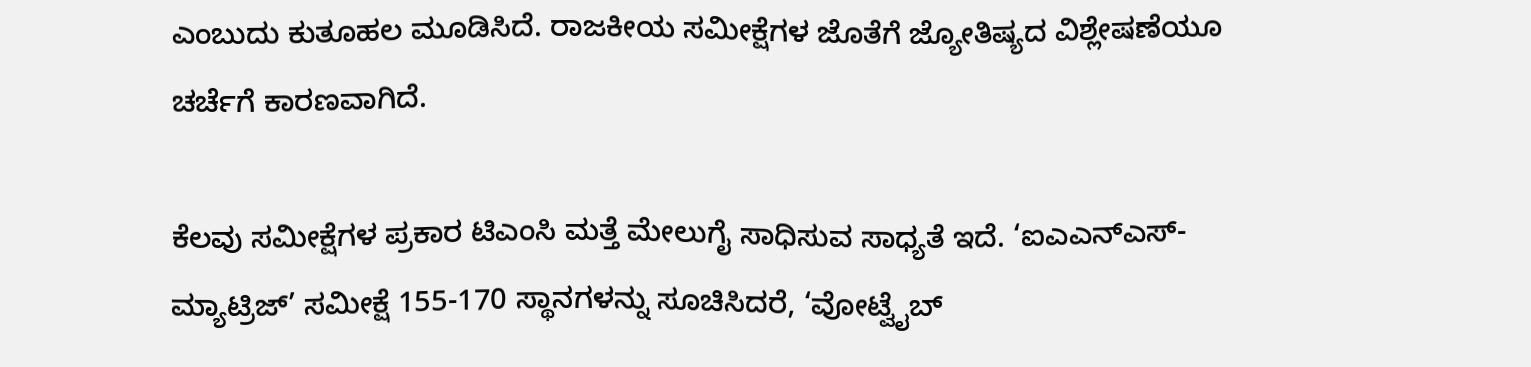ಎಂಬುದು ಕುತೂಹಲ ಮೂಡಿಸಿದೆ. ರಾಜಕೀಯ ಸಮೀಕ್ಷೆಗಳ ಜೊತೆಗೆ ಜ್ಯೋತಿಷ್ಯದ ವಿಶ್ಲೇಷಣೆಯೂ ಚರ್ಚೆಗೆ ಕಾರಣವಾಗಿದೆ.

ಕೆಲವು ಸಮೀಕ್ಷೆಗಳ ಪ್ರಕಾರ ಟಿಎಂಸಿ ಮತ್ತೆ ಮೇಲುಗೈ ಸಾಧಿಸುವ ಸಾಧ್ಯತೆ ಇದೆ. ‘ಐಎಎನ್ಎಸ್-ಮ್ಯಾಟ್ರಿಜ್’ ಸಮೀಕ್ಷೆ 155-170 ಸ್ಥಾನಗಳನ್ನು ಸೂಚಿಸಿದರೆ, ‘ವೋಟ್ವೈಬ್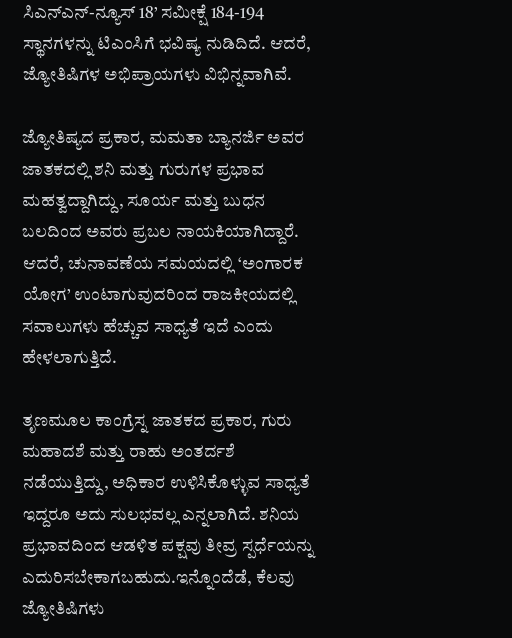ಸಿಎನ್ಎನ್-ನ್ಯೂಸ್ 18’ ಸಮೀಕ್ಷೆ 184-194 ಸ್ಥಾನಗಳನ್ನು ಟಿಎಂಸಿಗೆ ಭವಿಷ್ಯ ನುಡಿದಿದೆ. ಆದರೆ, ಜ್ಯೋತಿಷಿಗಳ ಅಭಿಪ್ರಾಯಗಳು ವಿಭಿನ್ನವಾಗಿವೆ.

ಜ್ಯೋತಿಷ್ಯದ ಪ್ರಕಾರ, ಮಮತಾ ಬ್ಯಾನರ್ಜಿ ಅವರ ಜಾತಕದಲ್ಲಿ ಶನಿ ಮತ್ತು ಗುರುಗಳ ಪ್ರಭಾವ ಮಹತ್ವದ್ದಾಗಿದ್ದು, ಸೂರ್ಯ ಮತ್ತು ಬುಧನ ಬಲದಿಂದ ಅವರು ಪ್ರಬಲ ನಾಯಕಿಯಾಗಿದ್ದಾರೆ. ಆದರೆ, ಚುನಾವಣೆಯ ಸಮಯದಲ್ಲಿ ‘ಅಂಗಾರಕ ಯೋಗ’ ಉಂಟಾಗುವುದರಿಂದ ರಾಜಕೀಯದಲ್ಲಿ ಸವಾಲುಗಳು ಹೆಚ್ಚುವ ಸಾಧ್ಯತೆ ಇದೆ ಎಂದು ಹೇಳಲಾಗುತ್ತಿದೆ.

ತೃಣಮೂಲ ಕಾಂಗ್ರೆಸ್ನ ಜಾತಕದ ಪ್ರಕಾರ, ಗುರು ಮಹಾದಶೆ ಮತ್ತು ರಾಹು ಅಂತರ್ದಶೆ ನಡೆಯುತ್ತಿದ್ದು, ಅಧಿಕಾರ ಉಳಿಸಿಕೊಳ್ಳುವ ಸಾಧ್ಯತೆ ಇದ್ದರೂ ಅದು ಸುಲಭವಲ್ಲ ಎನ್ನಲಾಗಿದೆ. ಶನಿಯ ಪ್ರಭಾವದಿಂದ ಆಡಳಿತ ಪಕ್ಷವು ತೀವ್ರ ಸ್ಪರ್ಧೆಯನ್ನು ಎದುರಿಸಬೇಕಾಗಬಹುದು.ಇನ್ನೊಂದೆಡೆ, ಕೆಲವು ಜ್ಯೋತಿಷಿಗಳು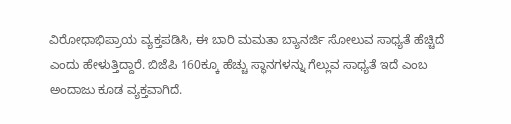ವಿರೋಧಾಭಿಪ್ರಾಯ ವ್ಯಕ್ತಪಡಿಸಿ, ಈ ಬಾರಿ ಮಮತಾ ಬ್ಯಾನರ್ಜಿ ಸೋಲುವ ಸಾಧ್ಯತೆ ಹೆಚ್ಚಿದೆ ಎಂದು ಹೇಳುತ್ತಿದ್ದಾರೆ. ಬಿಜೆಪಿ 160ಕ್ಕೂ ಹೆಚ್ಚು ಸ್ಥಾನಗಳನ್ನು ಗೆಲ್ಲುವ ಸಾಧ್ಯತೆ ಇದೆ ಎಂಬ ಅಂದಾಜು ಕೂಡ ವ್ಯಕ್ತವಾಗಿದೆ.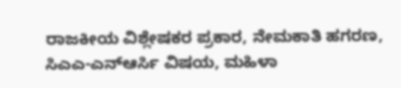ರಾಜಕೀಯ ವಿಶ್ಲೇಷಕರ ಪ್ರಕಾರ, ನೇಮಕಾತಿ ಹಗರಣ, ಸಿಎಎ-ಎನ್ಆರ್ಸಿ ವಿಷಯ, ಮಹಿಳಾ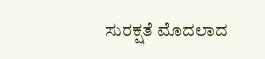ಸುರಕ್ಷತೆ ಮೊದಲಾದ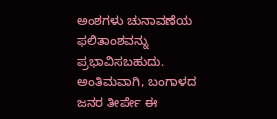ಅಂಶಗಳು ಚುನಾವಣೆಯ ಫಲಿತಾಂಶವನ್ನು ಪ್ರಭಾವಿಸಬಹುದು. ಅಂತಿಮವಾಗಿ, ಬಂಗಾಳದ ಜನರ ತೀರ್ಪೇ ಈ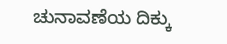ಚುನಾವಣೆಯ ದಿಕ್ಕು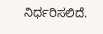ನಿರ್ಧರಿಸಲಿದೆ.